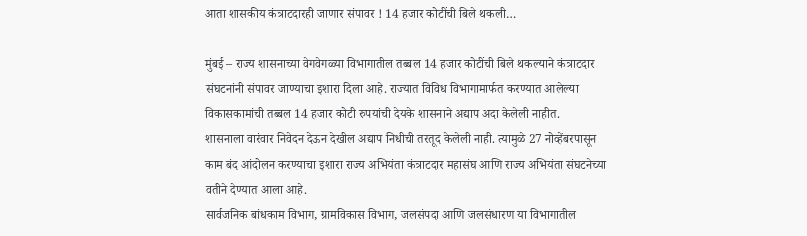आता शासकीय कंत्राटदारही जाणार संपावर ! 14 हजार कोटींची बिले थकली…

मुंबई – राज्य शासनाच्या वेगवेगळ्या विभागातील तब्बल 14 हजार कोटींची बिले थकल्याने कंत्राटदार संघटनांनी संपावर जाण्याचा इशारा दिला आहे. राज्यात विविध विभागामार्फत करण्यात आलेल्या विकासकामांची तब्बल 14 हजार कोटी रुपयांची देयके शासनाने अद्याप अदा केलेली नाहीत.
शासनाला वारंवार निवेदन देऊन देखील अद्याप निधीची तरतूद केलेली नाही. त्यामुळे 27 नोव्हेंबरपासून काम बंद आंदोलन करण्याचा इशारा राज्य अभियंता कंत्राटदार महासंघ आणि राज्य अभियंता संघटनेच्या वतीने देण्यात आला आहे.
सार्वजनिक बांधकाम विभाग, ग्रामविकास विभाग, जलसंपदा आणि जलसंधारण या विभागातील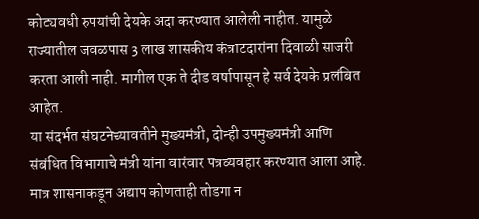कोट्यवधी रुपयांची देयके अदा करण्यात आलेली नाहीत. यामुळे राज्यातील जवळपास 3 लाख शासकीय कंत्राटदारांना दिवाळी साजरी करता आली नाही. मागील एक ते दीड वर्षापासून हे सर्व देयके प्रलंबित आहेत.
या संदर्भत संघटनेच्यावतीने मुख्यमंत्री, दोन्ही उपमुख्यमंत्री आणि संबंधित विभागाचे मंत्री यांना वारंवार पत्रव्यवहार करण्यात आला आहे. मात्र शासनाकडून अद्याप कोणताही तोडगा न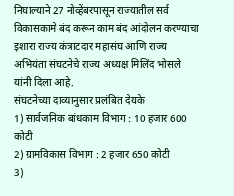निघाल्याने 27 नोव्हेंबरपासून राज्यातील सर्व विकासकामे बंद करून काम बंद आंदोलन करण्याचा इशारा राज्य कंत्राटदार महासंघ आणि राज्य अभियंता संघटनेचे राज्य अध्यक्ष मिलिंद भोसले यांनी दिला आहे.
संघटनेच्या दाव्यानुसार प्रलंबित देयके
1) सार्वजनिक बांधकाम विभाग : 10 हजार 600 कोटी
2) ग्रामविकास विभाग : 2 हजार 650 कोटी
3)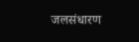जलसंधारण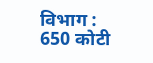विभाग : 650 कोटी